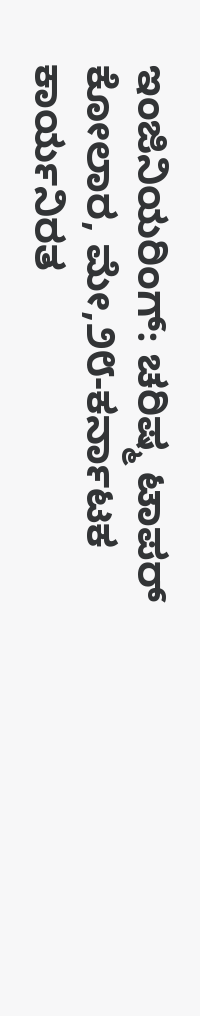ಇಂಜಿನಿಯರಿಂಗ್: ಚರಿಷ್ಮ ಟಾಪರ್
ಕೋಲಾರ, ಮೇ,೨೮-ಕರ್ನಾಟಕ ಕಾರ್ಯನಿರತ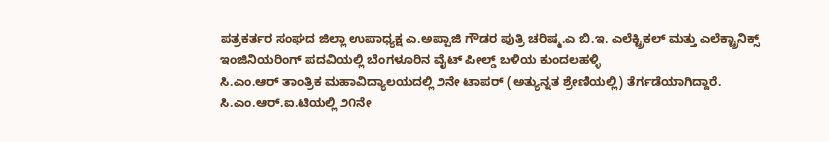ಪತ್ರಕರ್ತರ ಸಂಘದ ಜಿಲ್ಲಾ ಉಪಾಧ್ಯಕ್ಷ ಎ.ಅಪ್ಪಾಜಿ ಗೌಡರ ಪುತ್ರಿ ಚರಿಷ್ಮ.ಎ ಬಿ.ಇ. ಎಲೆಕ್ಟ್ರಿಕಲ್ ಮತ್ತು ಎಲೆಕ್ಟ್ರಾನಿಕ್ಸ್ ಇಂಜಿನಿಯರಿಂಗ್ ಪದವಿಯಲ್ಲಿ ಬೆಂಗಳೂರಿನ ವೈಟ್ ಪೀಲ್ಡ್ ಬಳಿಯ ಕುಂದಲಹಳ್ಳಿ
ಸಿ.ಎಂ.ಆರ್ ತಾಂತ್ರಿಕ ಮಹಾವಿದ್ಯಾಲಯದಲ್ಲಿ ೨ನೇ ಟಾಪರ್ (ಅತ್ಯುನ್ನತ ಶ್ರೇಣಿಯಲ್ಲಿ) ತೆರ್ಗಡೆಯಾಗಿದ್ದಾರೆ.
ಸಿ.ಎಂ.ಆರ್.ಐ.ಟಿಯಲ್ಲಿ ೨೧ನೇ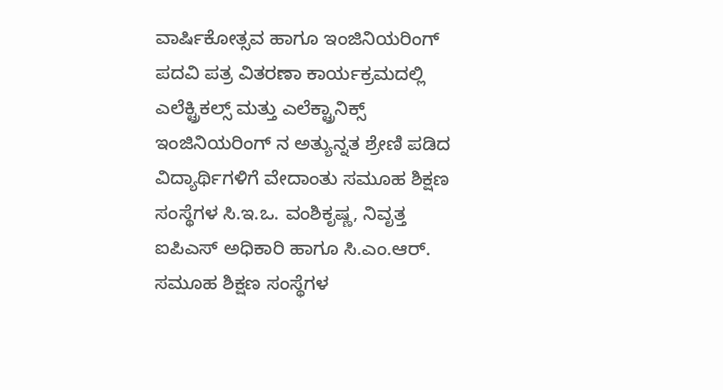ವಾರ್ಷಿಕೋತ್ಸವ ಹಾಗೂ ಇಂಜಿನಿಯರಿಂಗ್ ಪದವಿ ಪತ್ರ ವಿತರಣಾ ಕಾರ್ಯಕ್ರಮದಲ್ಲಿ ಎಲೆಕ್ಟ್ರಿಕಲ್ಸ್ ಮತ್ತು ಎಲೆಕ್ಟ್ರಾನಿಕ್ಸ್ ಇಂಜಿನಿಯರಿಂಗ್ ನ ಅತ್ಯುನ್ನತ ಶ್ರೇಣಿ ಪಡಿದ ವಿದ್ಯಾರ್ಥಿಗಳಿಗೆ ವೇದಾಂತು ಸಮೂಹ ಶಿಕ್ಷಣ ಸಂಸ್ಥೆಗಳ ಸಿ.ಇ.ಒ. ವಂಶಿಕೃಷ್ಣ, ನಿವೃತ್ತ ಐಪಿಎಸ್ ಅಧಿಕಾರಿ ಹಾಗೂ ಸಿ.ಎಂ.ಆರ್. ಸಮೂಹ ಶಿಕ್ಷಣ ಸಂಸ್ಥೆಗಳ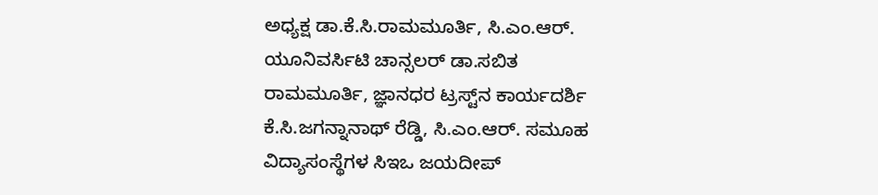ಅಧ್ಯಕ್ಷ ಡಾ.ಕೆ.ಸಿ.ರಾಮಮೂರ್ತಿ, ಸಿ.ಎಂ.ಆರ್. ಯೂನಿವರ್ಸಿಟಿ ಚಾನ್ಸಲರ್ ಡಾ.ಸಬಿತ ರಾಮಮೂರ್ತಿ, ಜ್ಞಾನಧರ ಟ್ರಸ್ಟ್‌ನ ಕಾರ್ಯದರ್ಶಿ ಕೆ.ಸಿ.ಜಗನ್ನಾನಾಥ್ ರೆಡ್ಡಿ, ಸಿ.ಎಂ.ಆರ್. ಸಮೂಹ ವಿದ್ಯಾಸಂಸ್ಥೆಗಳ ಸಿಇಒ ಜಯದೀಪ್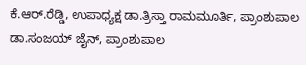ಕೆ.ಆರ್.ರೆಡ್ಡಿ, ಉಪಾಧ್ಯಕ್ಷ ಡಾ.ತ್ರಿಸ್ತಾ ರಾಮಮೂರ್ತಿ, ಪ್ರಾಂಶುಪಾಲ ಡಾ.ಸಂಜಯ್ ಜೈನ್, ಪ್ರಾಂಶುಪಾಲ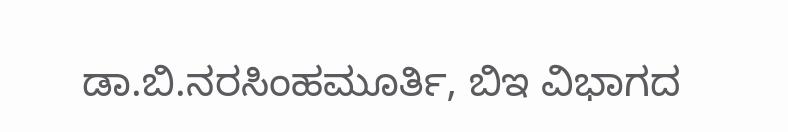ಡಾ.ಬಿ.ನರಸಿಂಹಮೂರ್ತಿ, ಬಿಇ ವಿಭಾಗದ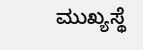ಮುಖ್ಯಸ್ಥೆ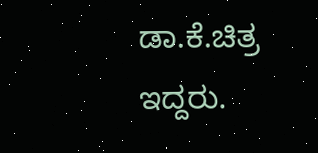ಡಾ.ಕೆ.ಚಿತ್ರ ಇದ್ದರು.